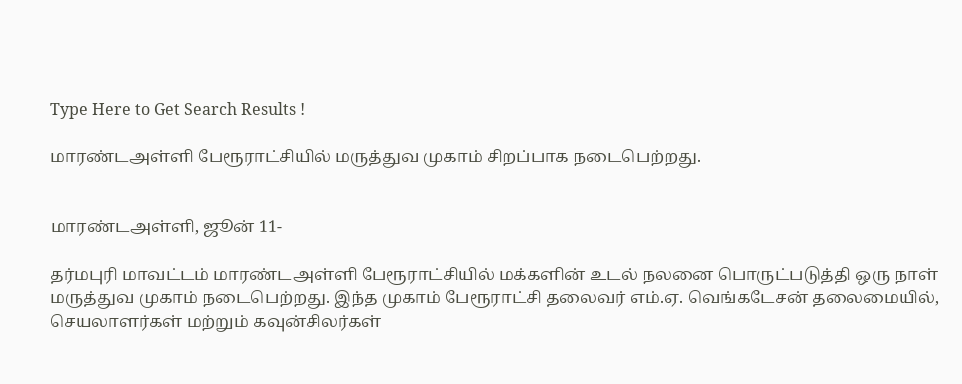Type Here to Get Search Results !

மாரண்டஅள்ளி பேரூராட்சியில் மருத்துவ முகாம் சிறப்பாக நடைபெற்றது.


மாரண்டஅள்ளி, ஜூன் 11-

தர்மபுரி மாவட்டம் மாரண்டஅள்ளி பேரூராட்சியில் மக்களின் உடல் நலனை பொருட்படுத்தி ஒரு நாள் மருத்துவ முகாம் நடைபெற்றது. இந்த முகாம் பேரூராட்சி தலைவர் எம்.ஏ. வெங்கடேசன் தலைமையில், செயலாளர்கள் மற்றும் கவுன்சிலர்கள்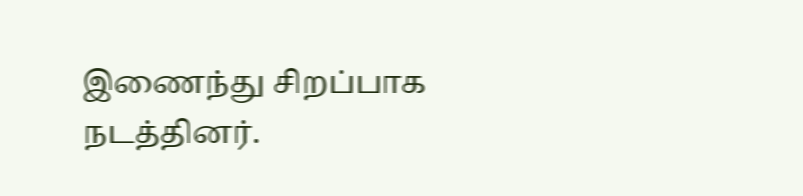இணைந்து சிறப்பாக நடத்தினர்.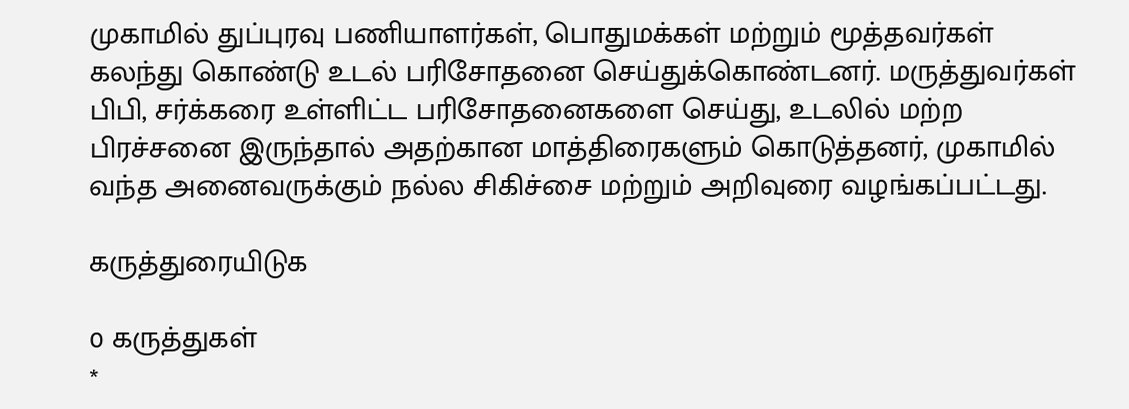முகாமில் துப்புரவு பணியாளர்கள், பொதுமக்கள் மற்றும் மூத்தவர்கள் கலந்து கொண்டு உடல் பரிசோதனை செய்துக்கொண்டனர். மருத்துவர்கள் பிபி, சர்க்கரை உள்ளிட்ட பரிசோதனைகளை செய்து, உடலில் மற்ற பிரச்சனை இருந்தால் அதற்கான மாத்திரைகளும் கொடுத்தனர், முகாமில் வந்த அனைவருக்கும் நல்ல சிகிச்சை மற்றும் அறிவுரை வழங்கப்பட்டது.

கருத்துரையிடுக

0 கருத்துகள்
*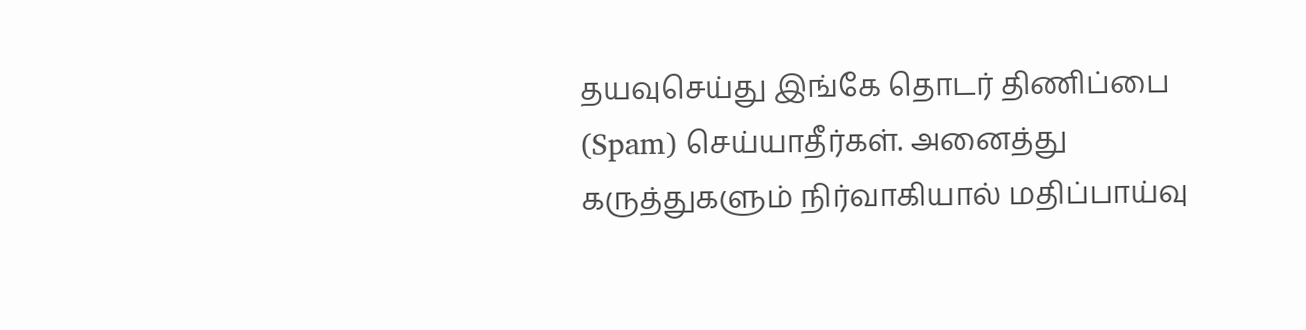தயவுசெய்து இங்கே தொடர் திணிப்பை (Spam) செய்யாதீர்கள். அனைத்து கருத்துகளும் நிர்வாகியால் மதிப்பாய்வு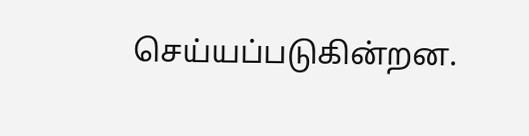செய்யப்படுகின்றன.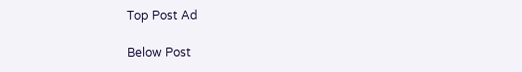Top Post Ad

Below Post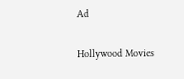Ad

Hollywood Movies